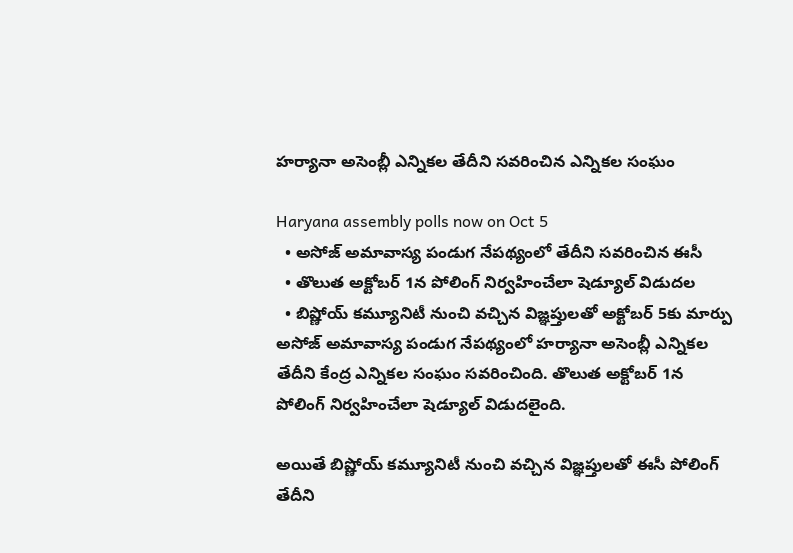హర్యానా అసెంబ్లీ ఎన్నికల తేదీని సవరించిన ఎన్నికల సంఘం

Haryana assembly polls now on Oct 5
  • అసోజ్ అమావాస్య పండుగ నేపథ్యంలో తేదీని సవరించిన ఈసీ
  • తొలుత అక్టోబర్ 1న పోలింగ్ నిర్వహించేలా షెడ్యూల్ విడుదల
  • బిష్ణోయ్ కమ్యూనిటీ నుంచి వచ్చిన విజ్ఞప్తులతో అక్టోబర్ 5కు మార్పు
అసోజ్ అమావాస్య పండుగ నేపథ్యంలో హర్యానా అసెంబ్లీ ఎన్నికల తేదీని కేంద్ర ఎన్నికల సంఘం సవరించింది. తొలుత అక్టోబర్ 1న పోలింగ్ నిర్వహించేలా షెడ్యూల్ విడుదలైంది.

అయితే బిష్ణోయ్ కమ్యూనిటీ నుంచి వచ్చిన విజ్ఞప్తులతో ఈసీ పోలింగ్ తేదీని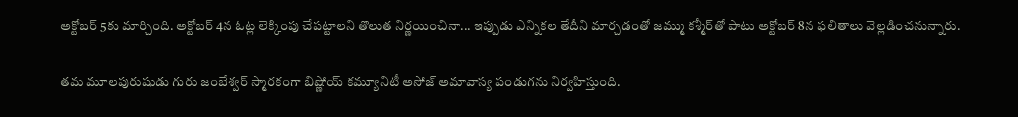అక్టోబర్ 5కు మార్చింది. అక్టోబర్ 4న ఓట్ల లెక్కింపు చేపట్టాలని తొలుత నిర్ణయించినా... ఇప్పుడు ఎన్నికల తేదీని మార్చడంతో జమ్ము కశ్మీర్‌తో పాటు అక్టోబర్ 8న ఫలితాలు వెల్లడించనున్నారు.

తమ మూలపురుషుడు గురు జంబేశ్వర్ స్మారకంగా బిష్ణోయ్ కమ్యూనిటీ అసోజ్ అమావాస్య పండుగను నిర్వహిస్తుంది.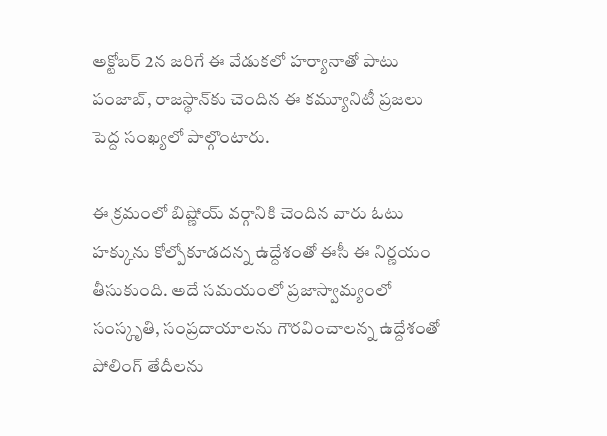అక్టోబర్ 2న జరిగే ఈ వేడుకలో హర్యానాతో పాటు పంజాబ్, రాజస్థాన్‌కు చెందిన ఈ కమ్యూనిటీ ప్రజలు పెద్ద సంఖ్యలో పాల్గొంటారు.

ఈ క్రమంలో బిష్ణోయ్ వర్గానికి చెందిన వారు ఓటు హక్కును కోల్పోకూడదన్న ఉద్దేశంతో ఈసీ ఈ నిర్ణయం తీసుకుంది. అదే సమయంలో ప్రజాస్వామ్యంలో సంస్కృతి, సంప్రదాయాలను గౌరవించాలన్న ఉద్దేశంతో పోలింగ్ తేదీలను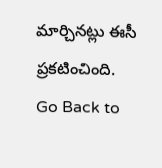మార్చినట్లు ఈసీ ప్రకటించింది.
Go Back to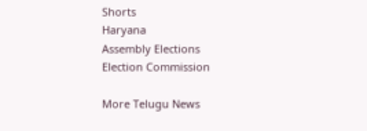Shorts
Haryana
Assembly Elections
Election Commission

More Telugu News